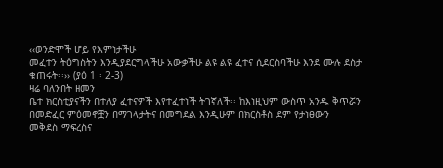‹‹ወንድሞች ሆይ የእምነታችሁ
መፈተን ትዕግስትን እንዲያደርግላችሁ አውቃችሁ ልዩ ልዩ ፈተና ሲደርስባችሁ እንደ ሙሉ ደስታ ቁጠሩት፡፡›› (ያዕ 1 ፡ 2-3)
ዛሬ ባለንበት ዘመን
ቤተ ክርስቲያናችን በተለያ ፈተናዎች እየተፈተነች ትገኛለች፡፡ ከእነዚህም ውስጥ አንዱ ቅጥሯን በመድፈር ምዕመኖቿን በማገላታትና በመግደል እንዲሁም በክርስቶስ ደም የታነፀውን
መቅደስ ማፍረስና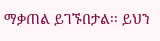ማቃጠል ይገኙበታል፡፡ ይህን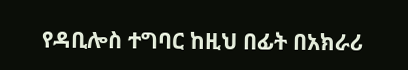የዳቢሎስ ተግባር ከዚህ በፊት በአክራሪ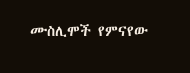ሙስሊሞች የምናየው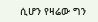ሲሆን የዛሬው ግን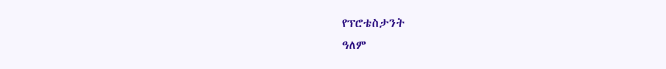የፕሮቴስታንት
ዓለም